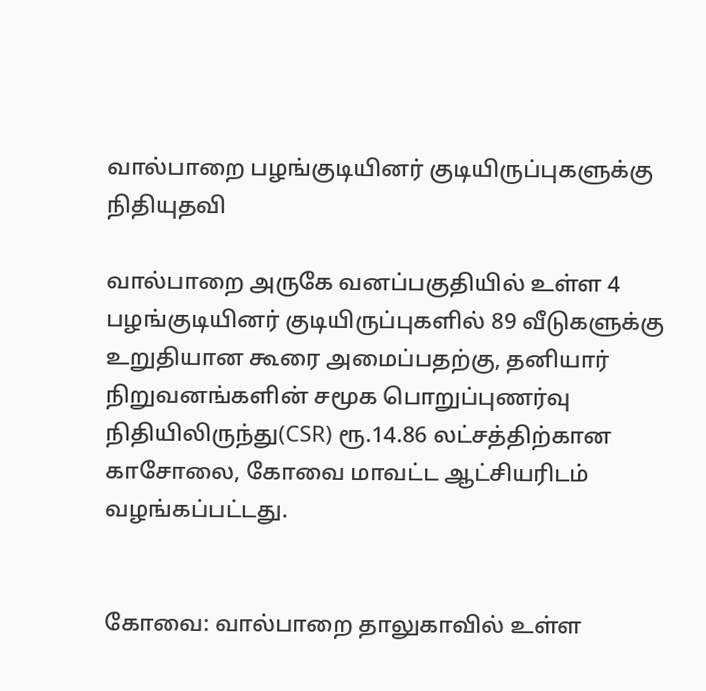வால்பாறை பழங்குடியினர் குடியிருப்புகளுக்கு நிதியுதவி

வால்பாறை அருகே வனப்பகுதியில் உள்ள 4 பழங்குடியினர் குடியிருப்புகளில் 89 வீடுகளுக்கு உறுதியான கூரை அமைப்பதற்கு, தனியார் நிறுவனங்களின் சமூக பொறுப்புணர்வு நிதியிலிருந்து(CSR) ரூ.14.86 லட்சத்திற்கான காசோலை, கோவை மாவட்ட ஆட்சியரிடம் வழங்கப்பட்டது.


கோவை: வால்பாறை தாலுகாவில் உள்ள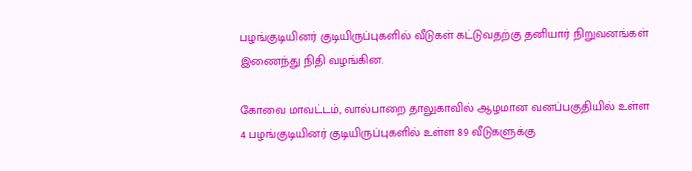பழங்குடியினர் குடியிருப்புகளில் வீடுகள் கட்டுவதற்கு தனியார் நிறுவனங்கள் இணைந்து நிதி வழங்கின.

கோவை மாவட்டம், வால்பாறை தாலுகாவில் ஆழமான வனப்பகுதியில் உள்ள 4 பழங்குடியினர் குடியிருப்புகளில் உள்ள 89 வீடுகளுக்கு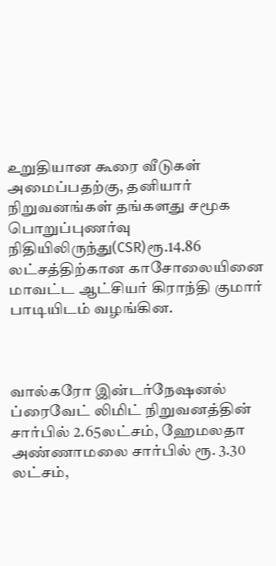உறுதியான கூரை வீடுகள் அமைப்பதற்கு, தனியார் நிறுவனங்கள் தங்களது சமூக பொறுப்புணர்வு நிதியிலிருந்து(CSR)ரூ.14.86 லட்சத்திற்கான காசோலையினை மாவட்ட ஆட்சியர் கிராந்தி குமார் பாடியிடம் வழங்கின.



வால்கரோ இன்டர்நேஷனல் ப்ரைவேட் லிமிட் நிறுவனத்தின் சார்பில் 2.65லட்சம், ஹேமலதா அண்ணாமலை சார்பில் ரூ. 3.30 லட்சம்,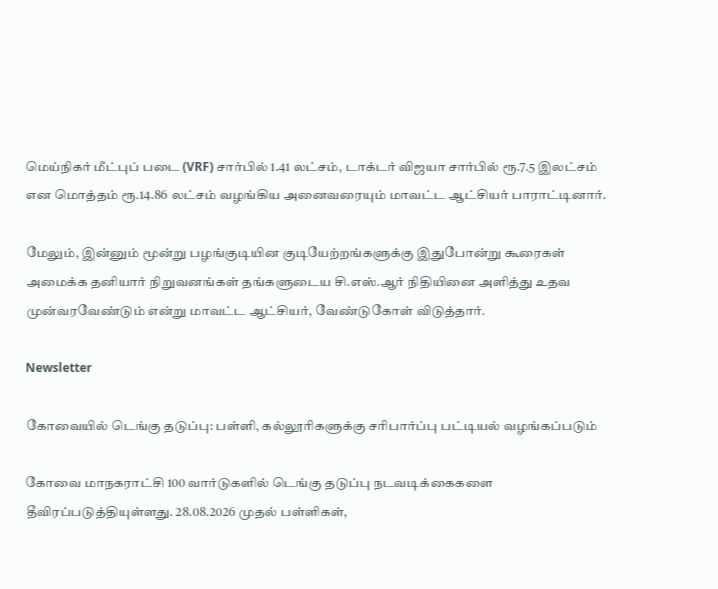மெய்நிகர் மீட்புப் படை (VRF) சார்பில் 1.41 லட்சம், டாக்டர் விஜயா சார்பில் ரூ.7.5 இலட்சம் என மொத்தம் ரூ.14.86 லட்சம் வழங்கிய அனைவரையும் மாவட்ட ஆட்சியர் பாராட்டினார்.

மேலும், இன்னும் மூன்று பழங்குடியின குடியேற்றங்களுக்கு இதுபோன்று கூரைகள் அமைக்க தனியார் நிறுவனங்கள் தங்களுடைய சி.எஸ்.ஆர் நிதியினை அளித்து உதவ முன்வரவேண்டும் என்று மாவட்ட ஆட்சியர், வேண்டுகோள் விடுத்தார்.

Newsletter

கோவையில் டெங்கு தடுப்பு: பள்ளி, கல்லூரிகளுக்கு சரிபார்ப்பு பட்டியல் வழங்கப்படும்

கோவை மாநகராட்சி 100 வார்டுகளில் டெங்கு தடுப்பு நடவடிக்கைகளை தீவிரப்படுத்தியுள்ளது. 28.08.2026 முதல் பள்ளிகள்,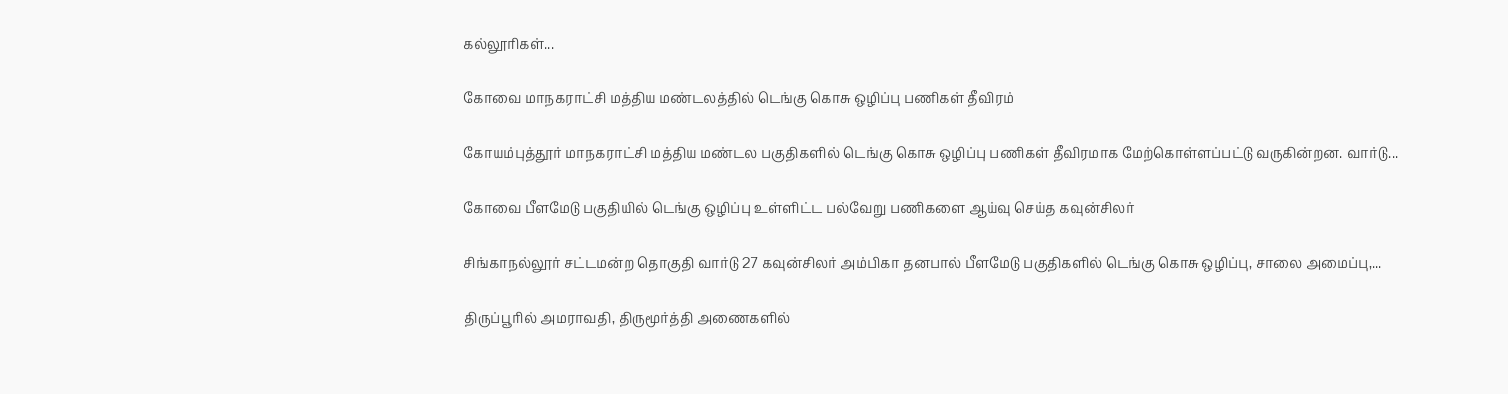கல்லூரிகள்...

கோவை மாநகராட்சி மத்திய மண்டலத்தில் டெங்கு கொசு ஒழிப்பு பணிகள் தீவிரம்

கோயம்புத்தூர் மாநகராட்சி மத்திய மண்டல பகுதிகளில் டெங்கு கொசு ஒழிப்பு பணிகள் தீவிரமாக மேற்கொள்ளப்பட்டு வருகின்றன. வார்டு...

கோவை பீளமேடு பகுதியில் டெங்கு ஒழிப்பு உள்ளிட்ட பல்வேறு பணிகளை ஆய்வு செய்த கவுன்சிலர்

சிங்காநல்லூர் சட்டமன்ற தொகுதி வார்டு 27 கவுன்சிலர் அம்பிகா தனபால் பீளமேடு பகுதிகளில் டெங்கு கொசு ஒழிப்பு, சாலை அமைப்பு,...

திருப்பூரில் அமராவதி, திருமூர்த்தி அணைகளில்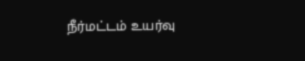நீர்மட்டம் உயர்வு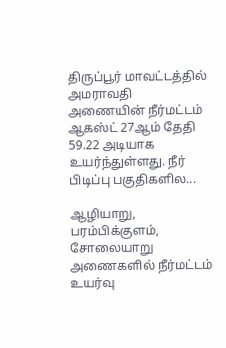திருப்பூர் மாவட்டத்தில் அமராவதி அணையின் நீர்மட்டம் ஆகஸ்ட் 27ஆம் தேதி 59.22 அடியாக உயர்ந்துள்ளது. நீர் பிடிப்பு பகுதிகளில...

ஆழியாறு, பரம்பிக்குளம், சோலையாறு அணைகளில் நீர்மட்டம் உயர்வு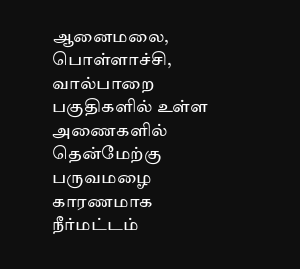ஆனைமலை, பொள்ளாச்சி, வால்பாறை பகுதிகளில் உள்ள அணைகளில் தென்மேற்கு பருவமழை காரணமாக நீர்மட்டம்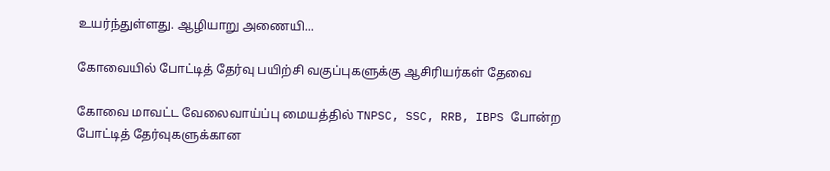உயர்ந்துள்ளது. ஆழியாறு அணையி...

கோவையில் போட்டித் தேர்வு பயிற்சி வகுப்புகளுக்கு ஆசிரியர்கள் தேவை

கோவை மாவட்ட வேலைவாய்ப்பு மையத்தில் TNPSC, SSC, RRB, IBPS போன்ற போட்டித் தேர்வுகளுக்கான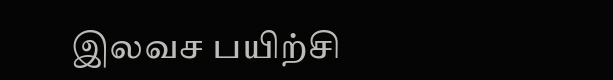இலவச பயிற்சி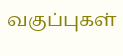வகுப்புகள்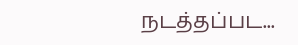நடத்தப்பட...